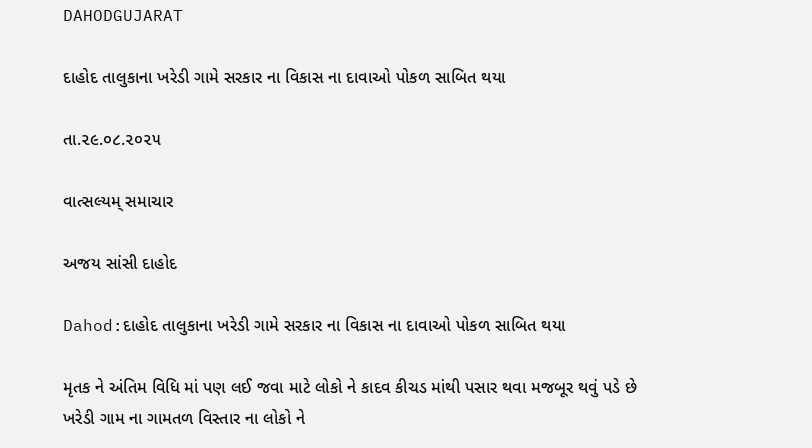DAHODGUJARAT

દાહોદ તાલુકાના ખરેડી ગામે સરકાર ના વિકાસ ના દાવાઓ પોકળ સાબિત થયા

તા.૨૯.૦૮.૨૦૨૫

વાત્સલ્યમ્ સમાચાર

અજય સાંસી દાહોદ

Dahod:દાહોદ તાલુકાના ખરેડી ગામે સરકાર ના વિકાસ ના દાવાઓ પોકળ સાબિત થયા

મૃતક ને અંતિમ વિધિ માં પણ લઈ જવા માટે લોકો ને કાદવ કીચડ માંથી પસાર થવા મજબૂર થવું પડે છે ખરેડી ગામ ના ગામતળ વિસ્તાર ના લોકો ને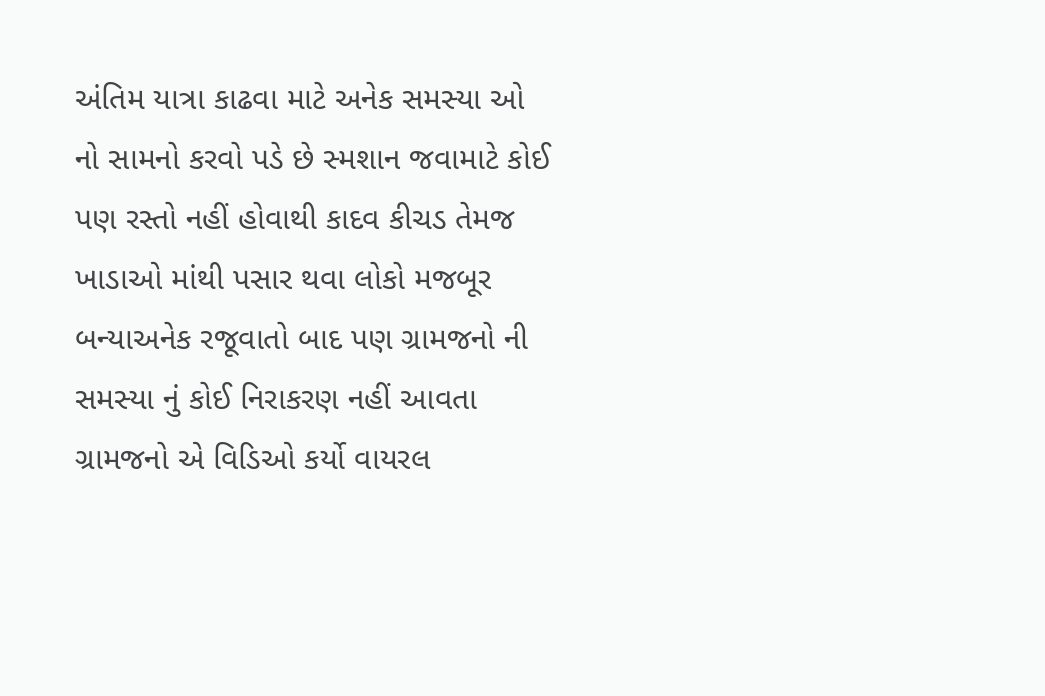અંતિમ યાત્રા કાઢવા માટે અનેક સમસ્યા ઓ નો સામનો કરવો પડે છે સ્મશાન જવામાટે કોઈ પણ રસ્તો નહીં હોવાથી કાદવ કીચડ તેમજ ખાડાઓ માંથી પસાર થવા લોકો મજબૂર બન્યાઅનેક રજૂવાતો બાદ પણ ગ્રામજનો ની સમસ્યા નું કોઈ નિરાકરણ નહીં આવતા ગ્રામજનો એ વિડિઓ કર્યો વાયરલ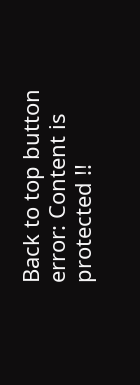Back to top button
error: Content is protected !!